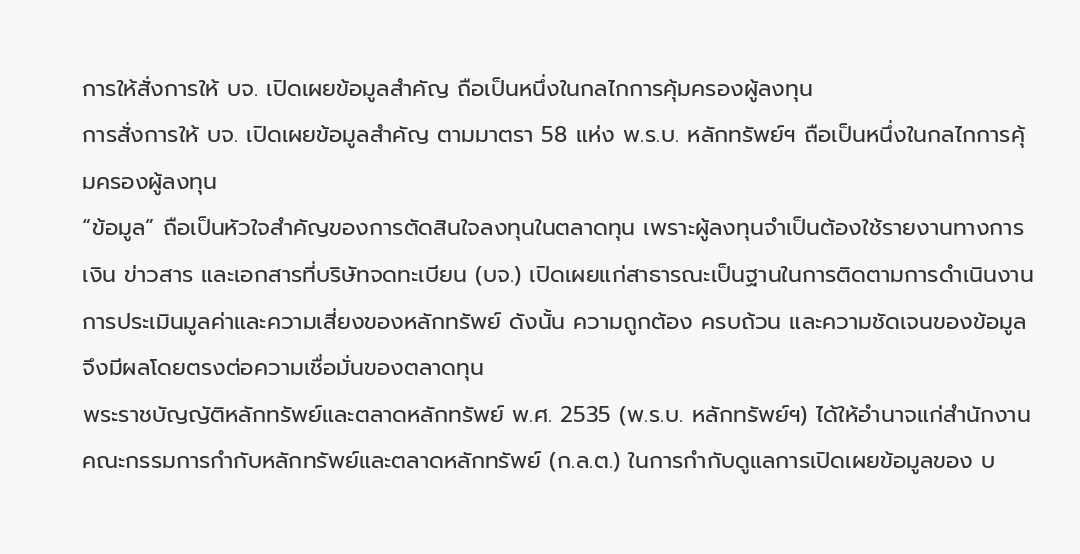การให้สั่งการให้ บจ. เปิดเผยข้อมูลสำคัญ ถือเป็นหนึ่งในกลไกการคุ้มครองผู้ลงทุน
การสั่งการให้ บจ. เปิดเผยข้อมูลสำคัญ ตามมาตรา 58 แห่ง พ.ร.บ. หลักทรัพย์ฯ ถือเป็นหนึ่งในกลไกการคุ้มครองผู้ลงทุน
“ข้อมูล” ถือเป็นหัวใจสำคัญของการตัดสินใจลงทุนในตลาดทุน เพราะผู้ลงทุนจำเป็นต้องใช้รายงานทางการเงิน ข่าวสาร และเอกสารที่บริษัทจดทะเบียน (บจ.) เปิดเผยแก่สาธารณะเป็นฐานในการติดตามการดำเนินงาน การประเมินมูลค่าและความเสี่ยงของหลักทรัพย์ ดังนั้น ความถูกต้อง ครบถ้วน และความชัดเจนของข้อมูลจึงมีผลโดยตรงต่อความเชื่อมั่นของตลาดทุน
พระราชบัญญัติหลักทรัพย์และตลาดหลักทรัพย์ พ.ศ. 2535 (พ.ร.บ. หลักทรัพย์ฯ) ได้ให้อำนาจแก่สำนักงานคณะกรรมการกำกับหลักทรัพย์และตลาดหลักทรัพย์ (ก.ล.ต.) ในการกำกับดูแลการเปิดเผยข้อมูลของ บ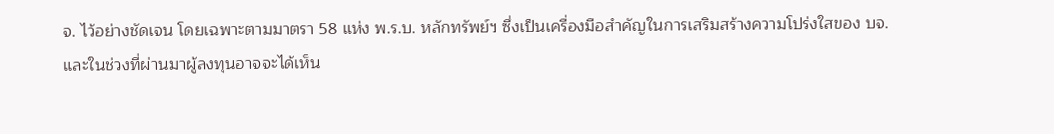จ. ไว้อย่างชัดเจน โดยเฉพาะตามมาตรา 58 แห่ง พ.ร.บ. หลักทรัพย์ฯ ซึ่งเป็นเครื่องมือสำคัญในการเสริมสร้างความโปร่งใสของ บจ.
และในช่วงที่ผ่านมาผู้ลงทุนอาจจะได้เห็น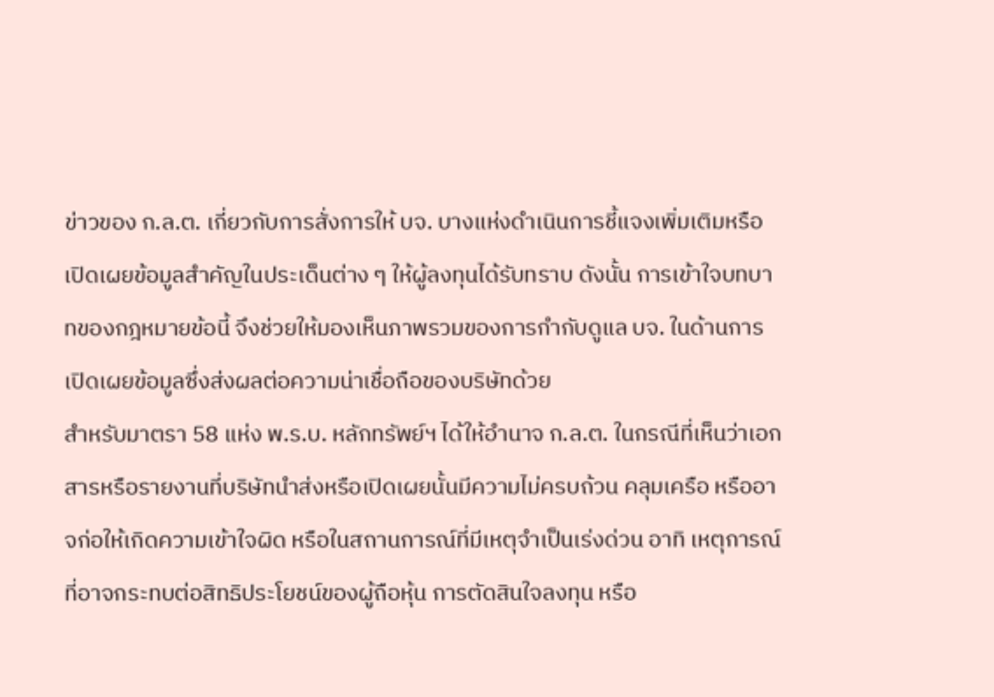ข่าวของ ก.ล.ต. เกี่ยวกับการสั่งการให้ บจ. บางแห่งดำเนินการชี้แจงเพิ่มเติมหรือเปิดเผยข้อมูลสำคัญในประเด็นต่าง ๆ ให้ผู้ลงทุนได้รับทราบ ดังนั้น การเข้าใจบทบาทของกฎหมายข้อนี้ จึงช่วยให้มองเห็นภาพรวมของการกำกับดูแล บจ. ในด้านการเปิดเผยข้อมูลซึ่งส่งผลต่อความน่าเชื่อถือของบริษัทด้วย
สำหรับมาตรา 58 แห่ง พ.ร.บ. หลักทรัพย์ฯ ได้ให้อำนาจ ก.ล.ต. ในกรณีที่เห็นว่าเอกสารหรือรายงานที่บริษัทนำส่งหรือเปิดเผยนั้นมีความไม่ครบถ้วน คลุมเครือ หรืออาจก่อให้เกิดความเข้าใจผิด หรือในสถานการณ์ที่มีเหตุจำเป็นเร่งด่วน อาทิ เหตุการณ์ที่อาจกระทบต่อสิทธิประโยชน์ของผู้ถือหุ้น การตัดสินใจลงทุน หรือ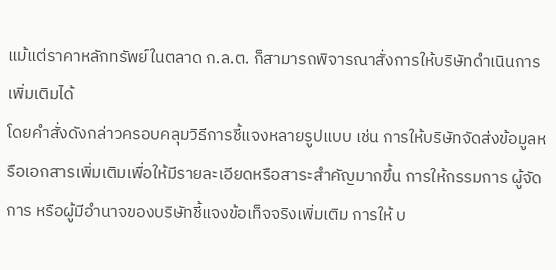แม้แต่ราคาหลักทรัพย์ในตลาด ก.ล.ต. ก็สามารถพิจารณาสั่งการให้บริษัทดำเนินการเพิ่มเติมได้
โดยคำสั่งดังกล่าวครอบคลุมวิธีการชี้แจงหลายรูปแบบ เช่น การให้บริษัทจัดส่งข้อมูลหรือเอกสารเพิ่มเติมเพื่อให้มีรายละเอียดหรือสาระสำคัญมากขึ้น การให้กรรมการ ผู้จัดการ หรือผู้มีอำนาจของบริษัทชี้แจงข้อเท็จจริงเพิ่มเติม การให้ บ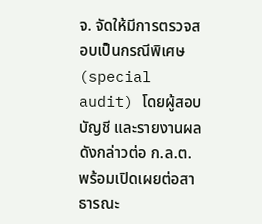จ. จัดให้มีการตรวจสอบเป็นกรณีพิเศษ (special audit) โดยผู้สอบบัญชี และรายงานผลดังกล่าวต่อ ก.ล.ต. พร้อมเปิดเผยต่อสาธารณะ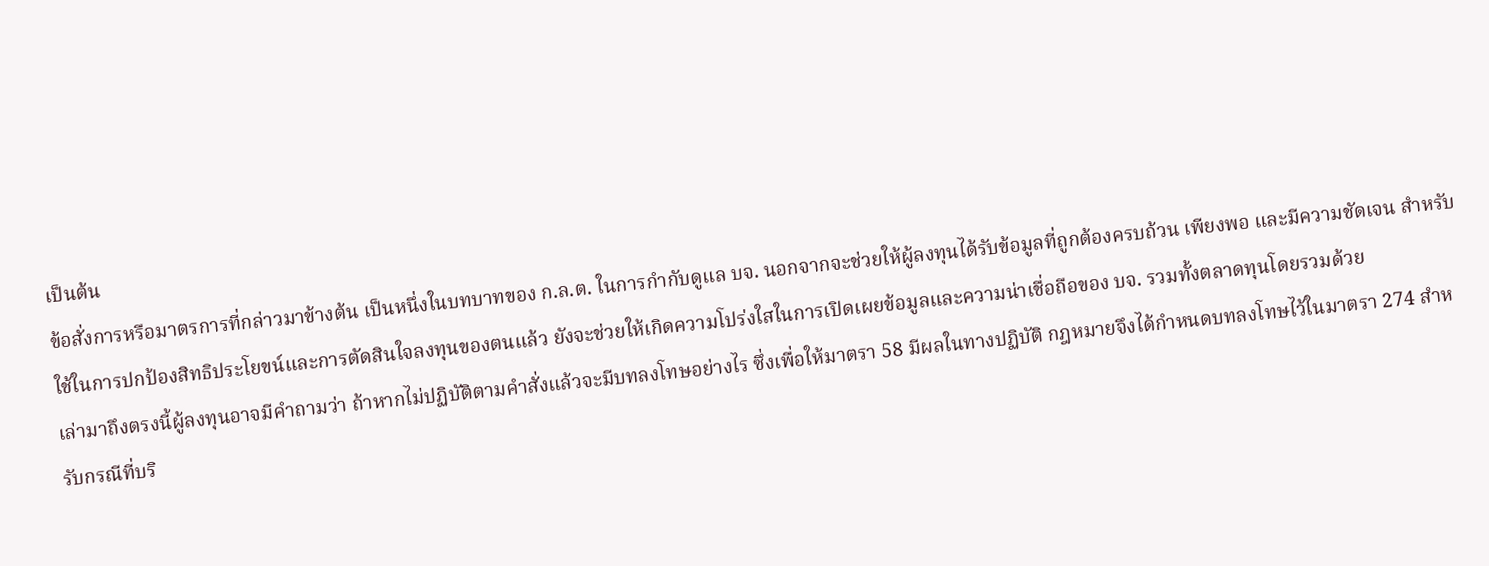เป็นต้น
ข้อสั่งการหรือมาตรการที่กล่าวมาข้างต้น เป็นหนึ่งในบทบาทของ ก.ล.ต. ในการกำกับดูแล บจ. นอกจากจะช่วยให้ผู้ลงทุนได้รับข้อมูลที่ถูกต้องครบถ้วน เพียงพอ และมีความชัดเจน สำหรับใช้ในการปกป้องสิทธิประโยขน์และการตัดสินใจลงทุนของตนแล้ว ยังจะช่วยให้เกิดความโปร่งใสในการเปิดเผยข้อมูลและความน่าเชื่อถือของ บจ. รวมทั้งตลาดทุนโดยรวมด้วย
เล่ามาถึงตรงนี้ผู้ลงทุนอาจมีคำถามว่า ถ้าหากไม่ปฏิบัติตามคำสั่งแล้วจะมีบทลงโทษอย่างไร ซึ่งเพื่อให้มาตรา 58 มีผลในทางปฏิบัติ กฎหมายจึงได้กำหนดบทลงโทษไว้ในมาตรา 274 สำหรับกรณีที่บริ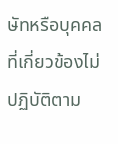ษัทหรือบุคคลที่เกี่ยวข้องไม่ปฏิบัติตาม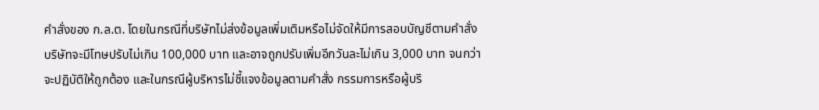คำสั่งของ ก.ล.ต. โดยในกรณีที่บริษัทไม่ส่งข้อมูลเพิ่มเติมหรือไม่จัดให้มีการสอบบัญชีตามคำสั่ง บริษัทจะมีโทษปรับไม่เกิน 100,000 บาท และอาจถูกปรับเพิ่มอีกวันละไม่เกิน 3,000 บาท จนกว่าจะปฏิบัติให้ถูกต้อง และในกรณีผู้บริหารไม่ชี้แจงข้อมูลตามคำสั่ง กรรมการหรือผู้บริ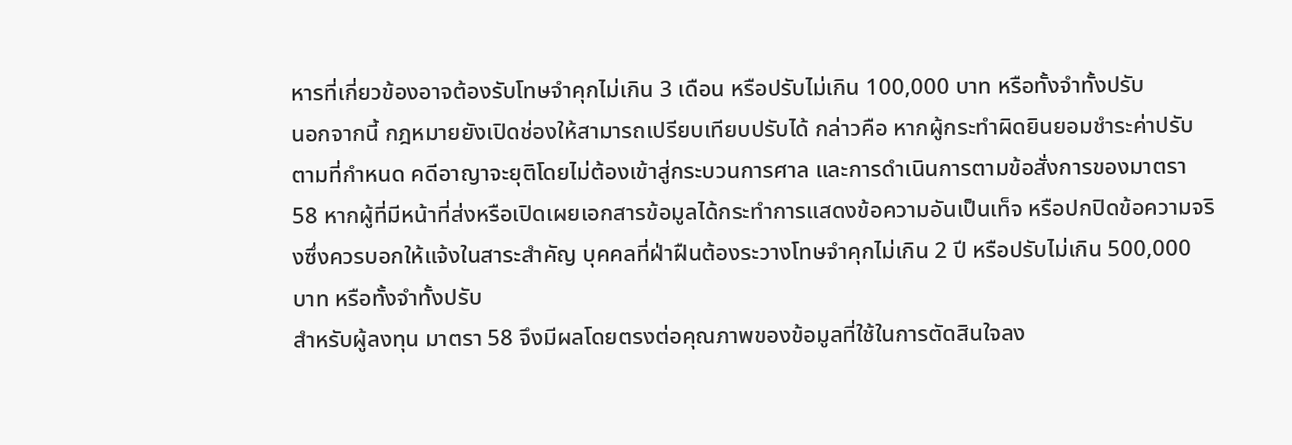หารที่เกี่ยวข้องอาจต้องรับโทษจำคุกไม่เกิน 3 เดือน หรือปรับไม่เกิน 100,000 บาท หรือทั้งจำทั้งปรับ
นอกจากนี้ กฎหมายยังเปิดช่องให้สามารถเปรียบเทียบปรับได้ กล่าวคือ หากผู้กระทำผิดยินยอมชำระค่าปรับตามที่กำหนด คดีอาญาจะยุติโดยไม่ต้องเข้าสู่กระบวนการศาล และการดำเนินการตามข้อสั่งการของมาตรา 58 หากผู้ที่มีหน้าที่ส่งหรือเปิดเผยเอกสารข้อมูลได้กระทำการแสดงข้อความอันเป็นเท็จ หรือปกปิดข้อความจริงซึ่งควรบอกให้แจ้งในสาระสำคัญ บุคคลที่ฝ่าฝืนต้องระวางโทษจำคุกไม่เกิน 2 ปี หรือปรับไม่เกิน 500,000 บาท หรือทั้งจำทั้งปรับ
สำหรับผู้ลงทุน มาตรา 58 จึงมีผลโดยตรงต่อคุณภาพของข้อมูลที่ใช้ในการตัดสินใจลง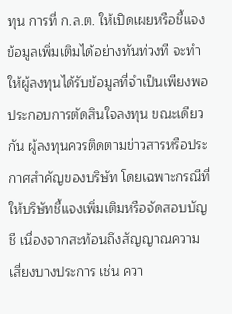ทุน การที่ ก.ล.ต. ให้เปิดเผยหรือชี้แจงข้อมูลเพิ่มเติมได้อย่างทันท่วงที จะทำให้ผู้ลงทุนได้รับข้อมูลที่จำเป็นเพียงพอประกอบการตัดสินใจลงทุน ขณะเดียวกัน ผู้ลงทุนควรติดตามข่าวสารหรือประกาศสำคัญของบริษัท โดยเฉพาะกรณีที่ให้บริษัทชี้แจงเพิ่มเติมหรือจัดสอบบัญชี เนื่องจากสะท้อนถึงสัญญาณความเสี่ยงบางประการ เช่น ควา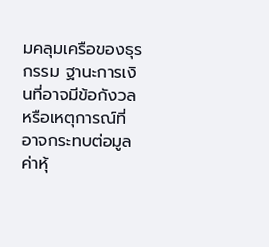มคลุมเครือของธุรกรรม ฐานะการเงินที่อาจมีข้อกังวล หรือเหตุการณ์ที่อาจกระทบต่อมูลค่าหุ้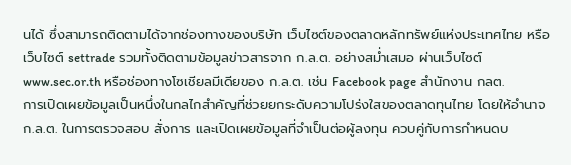นได้ ซึ่งสามารถติดตามได้จากช่องทางของบริษัท เว็บไซต์ของตลาดหลักทรัพย์แห่งประเทศไทย หรือเว็บไซต์ settrade รวมทั้งติดตามข้อมูลข่าวสารจาก ก.ล.ต. อย่างสม่ำเสมอ ผ่านเว็บไซต์ www.sec.or.th หรือช่องทางโซเชียลมีเดียของ ก.ล.ต. เช่น Facebook page สำนักงาน กลต.
การเปิดเผยข้อมูลเป็นหนึ่งในกลไกสำคัญที่ช่วยยกระดับความโปร่งใสของตลาดทุนไทย โดยให้อำนาจ ก.ล.ต. ในการตรวจสอบ สั่งการ และเปิดเผยข้อมูลที่จำเป็นต่อผู้ลงทุน ควบคู่กับการกำหนดบ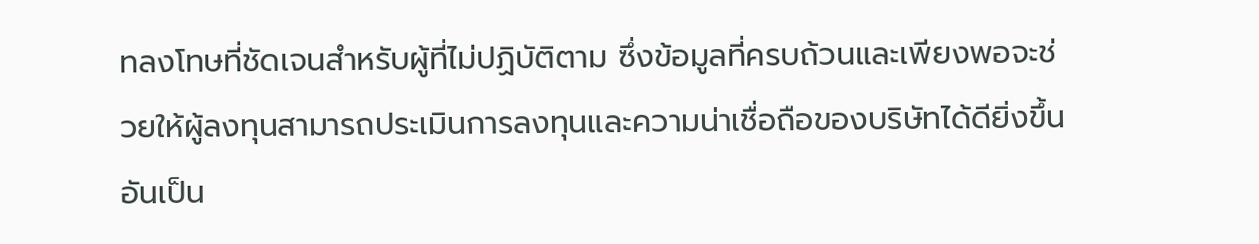ทลงโทษที่ชัดเจนสำหรับผู้ที่ไม่ปฏิบัติตาม ซึ่งข้อมูลที่ครบถ้วนและเพียงพอจะช่วยให้ผู้ลงทุนสามารถประเมินการลงทุนและความน่าเชื่อถือของบริษัทได้ดียิ่งขึ้น อันเป็น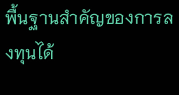พื้นฐานสำคัญของการลงทุนได้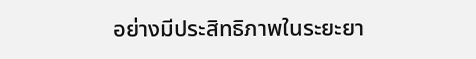อย่างมีประสิทธิภาพในระยะยา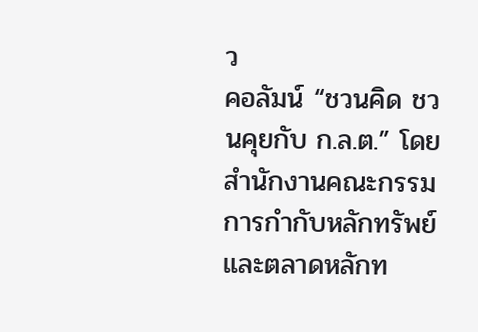ว
คอลัมน์ “ชวนคิด ชวนคุยกับ ก.ล.ต.” โดย สำนักงานคณะกรรมการกำกับหลักทรัพย์และตลาดหลักท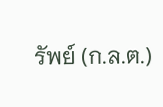รัพย์ (ก.ล.ต.)